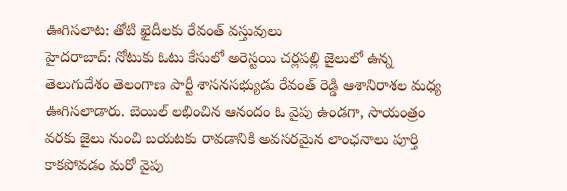ఊగిసలాట: తోటి ఖైదీలకు రేవంత్ వస్తువులు
హైదరాబాద్: నోటుకు ఓటు కేసులో అరెస్టయి చర్లపల్లి జైలులో ఉన్న తెలుగుదేశం తెలంగాణ పార్టీ శాసనసభ్యుడు రేవంత్ రెడ్డి ఆశానిరాశల మధ్య ఊగిసలాడారు. బెయిల్ లభించిన ఆనందం ఓ వైపు ఉండగా, సాయంత్రం వరకు జైలు నుంచి బయటకు రావడానికి అవసరమైన లాంఛనాలు పూర్తి కాకపోవడం మరో వైపు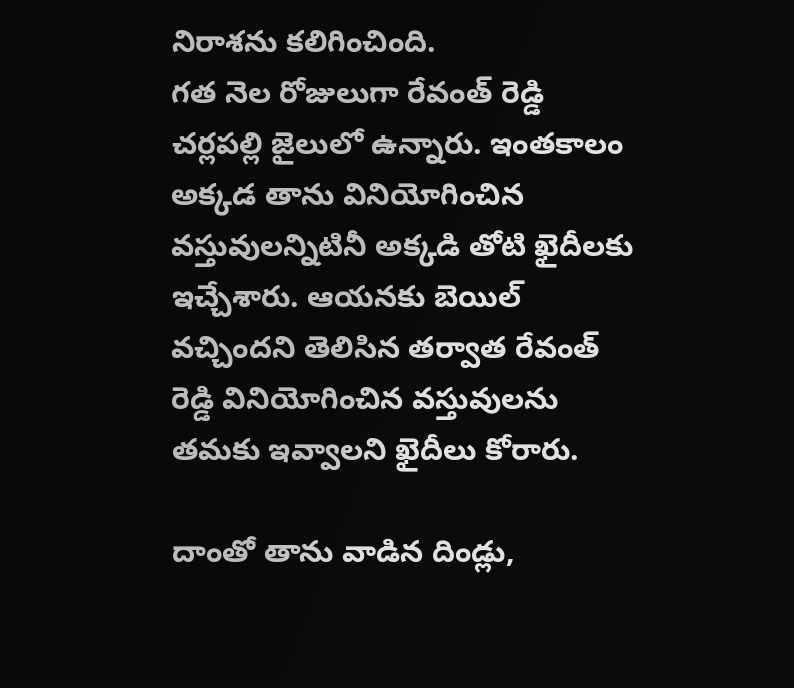నిరాశను కలిగించింది.
గత నెల రోజులుగా రేవంత్ రెడ్డి చర్లపల్లి జైలులో ఉన్నారు. ఇంతకాలం అక్కడ తాను వినియోగించిన వస్తువులన్నిటినీ అక్కడి తోటి ఖైదీలకు ఇచ్చేశారు. ఆయనకు బెయిల్ వచ్చిందని తెలిసిన తర్వాత రేవంత్ రెడ్డి వినియోగించిన వస్తువులను తమకు ఇవ్వాలని ఖైదీలు కోరారు.

దాంతో తాను వాడిన దిండ్లు,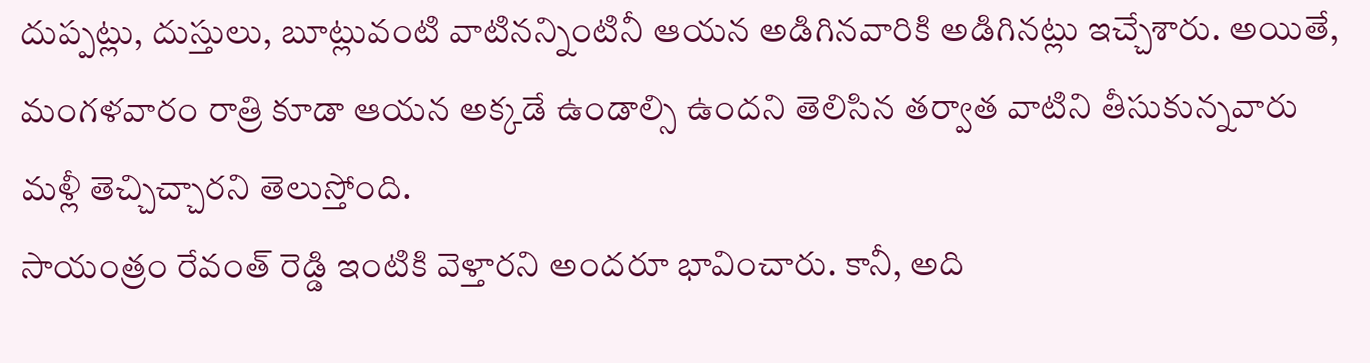దుప్పట్లు, దుస్తులు, బూట్లువంటి వాటినన్నింటినీ ఆయన అడిగినవారికి అడిగినట్లు ఇచ్చేశారు. అయితే, మంగళవారం రాత్రి కూడా ఆయన అక్కడే ఉండాల్సి ఉందని తెలిసిన తర్వాత వాటిని తీసుకున్నవారు మళ్లీ తెచ్చిచ్చారని తెలుస్తోంది.
సాయంత్రం రేవంత్ రెడ్డి ఇంటికి వెళ్తారని అందరూ భావించారు. కానీ, అది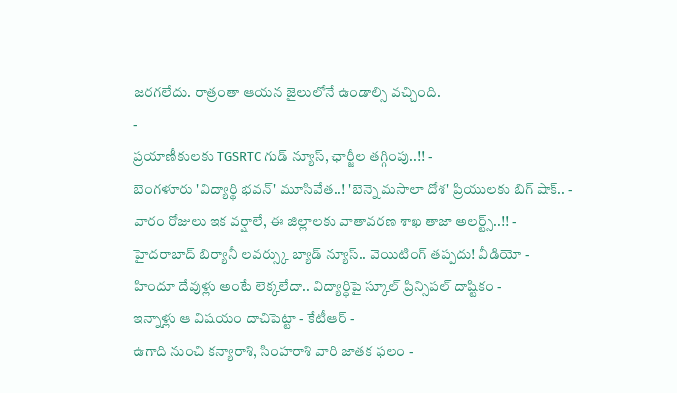జరగలేదు. రాత్రంతా ఆయన జైలులోనే ఉండాల్సి వచ్చింది.
-
ప్రయాణీకులకు TGSRTC గుడ్ న్యూస్, ఛార్జీల తగ్గింపు..!! -
బెంగళూరు 'విద్యార్థి భవన్' మూసివేత..! 'బెన్నె మసాలా దోశ' ప్రియులకు బిగ్ షాక్.. -
వారం రోజులు ఇక వర్షాలే, ఈ జిల్లాలకు వాతావరణ శాఖ తాజా అలర్ట్స్..!! -
హైదరాబాద్ బిర్యానీ లవర్స్కు బ్యాడ్ న్యూస్.. వెయిటింగ్ తప్పదు! వీడియో -
హిందూ దేవుళ్లు అంటే లెక్కలేదా.. విద్యార్ధిపై స్కూల్ ప్రిన్సిపల్ దాష్టికం -
ఇన్నాళ్లు ఆ విషయం దాచిపెట్టా - కేటీఆర్ -
ఉగాది నుంచి కన్యారాశి, సింహరాశి వారి జాతక ఫలం -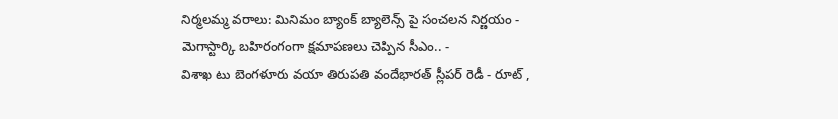నిర్మలమ్మ వరాలు: మినిమం బ్యాంక్ బ్యాలెన్స్ పై సంచలన నిర్ణయం -
మెగాస్టార్కి బహిరంగంగా క్షమాపణలు చెప్పిన సీఎం.. -
విశాఖ టు బెంగళూరు వయా తిరుపతి వందేభారత్ స్లీపర్ రెడీ - రూట్ ,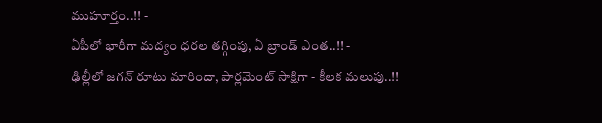ముహూర్తం..!! -
ఏపీలో భారీగా మద్యం ధరల తగ్గింపు, ఏ బ్రాండ్ ఎంత..!! -
ఢిల్లీలో జగన్ రూటు మారిందా, పార్లమెంట్ సాక్షిగా - కీలక మలుపు..!!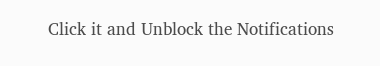Click it and Unblock the Notifications